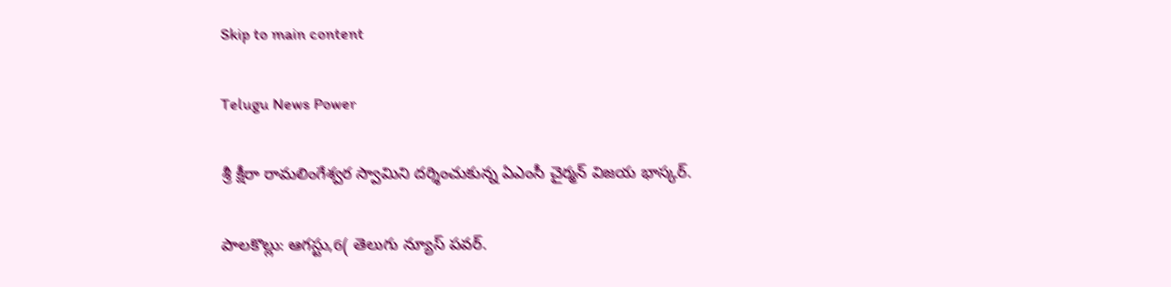Skip to main content

Telugu News Power

శ్రీ క్షీరా రామలింగేశ్వర స్వామిని దర్శించుకున్న ఏఎంసీ చైర్మన్ విజయ భాస్కర్.

పాలకొల్లు: ఆగస్టు,6( తెలుగు న్యూస్ పవర్.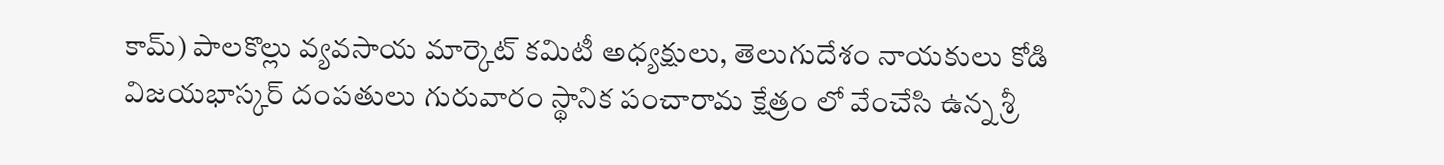కామ్) పాలకొల్లు వ్యవసాయ మార్కెట్ కమిటీ అధ్యక్షులు, తెలుగుదేశం నాయకులు కోడి విజయభాస్కర్ దంపతులు గురువారం స్థానిక పంచారామ క్షేత్రం లో వేంచేసి ఉన్న శ్రీ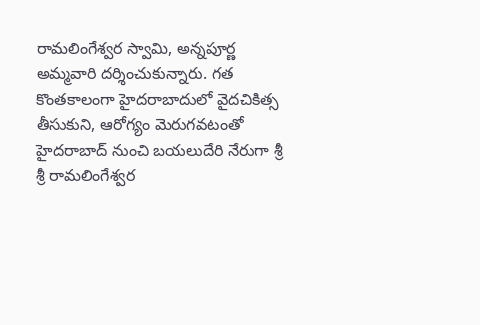రామలింగేశ్వర స్వామి, అన్నపూర్ణ అమ్మవారి దర్శించుకున్నారు. గత కొంతకాలంగా హైదరాబాదులో వైదచికిత్స తీసుకుని, ఆరోగ్యం మెరుగవటంతో హైదరాబాద్ నుంచి బయలుదేరి నేరుగా శ్రీ శ్రీ రామలింగేశ్వర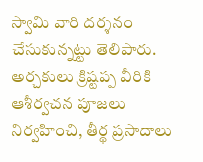స్వామి వారి దర్శనం చేసుకున్నట్టు తెలిపారు. అర్చకులు క్రిష్టప్ప వీరికి ఆశీర్వచన పూజలు నిర్వహించి, తీర్థ ప్రసాదాలు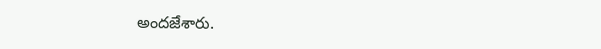అందజేశారు.